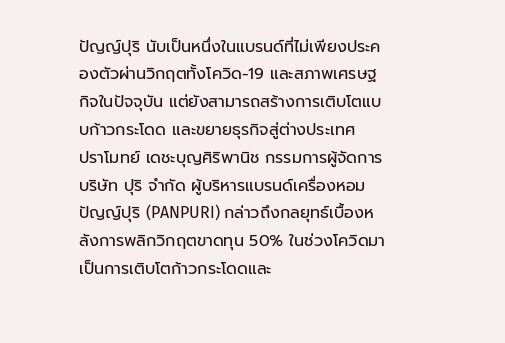ปัญญ์ปุริ นับเป็นหนึ่งในแบรนด์ที่ไม่เพียงประคองตัวผ่านวิกฤตทั้งโควิด-19 และสภาพเศรษฐกิจในปัจจุบัน แต่ยังสามารถสร้างการเติบโตแบบก้าวกระโดด และขยายธุรกิจสู่ต่างประเทศ
ปราโมทย์ เดชะบุญศิริพานิช กรรมการผู้จัดการ บริษัท ปุริ จำกัด ผู้บริหารแบรนด์เครื่องหอม ปัญญ์ปุริ (PANPURI) กล่าวถึงกลยุทธ์เบื้องหลังการพลิกวิกฤตขาดทุน 50% ในช่วงโควิดมาเป็นการเติบโตก้าวกระโดดและ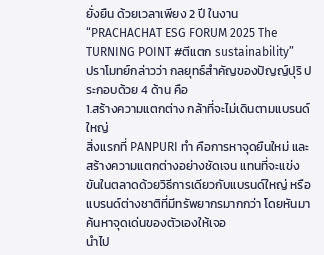ยั่งยืน ด้วยเวลาเพียง 2 ปี ในงาน “PRACHACHAT ESG FORUM 2025 The TURNING POINT #ตีแตก sustainability”
ปราโมทย์กล่าวว่า กลยุทธ์สำคัญของปัญญ์ปุริ ประกอบด้วย 4 ด้าน คือ
1.สร้างความแตกต่าง กล้าที่จะไม่เดินตามแบรนด์ใหญ่
สิ่งแรกที่ PANPURI ทำ คือการหาจุดยืนใหม่ และสร้างความแตกต่างอย่างชัดเจน แทนที่จะแข่งขันในตลาดด้วยวิธีการเดียวกับแบรนด์ใหญ่ หรือแบรนด์ต่างชาติที่มีทรัพยากรมากกว่า โดยหันมาค้นหาจุดเด่นของตัวเองให้เจอ
นำไป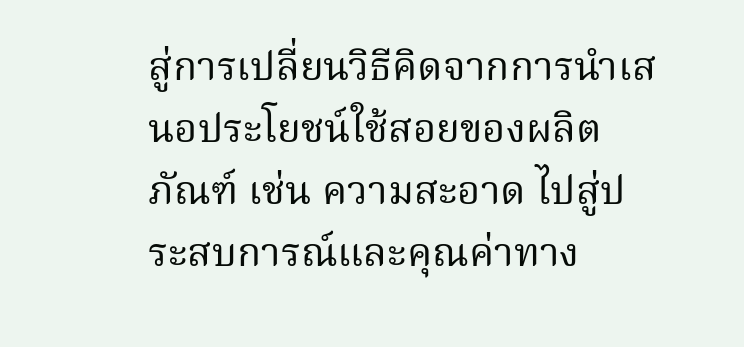สู่การเปลี่ยนวิธีคิดจากการนำเสนอประโยชน์ใช้สอยของผลิตภัณฑ์ เช่น ความสะอาด ไปสู่ประสบการณ์และคุณค่าทาง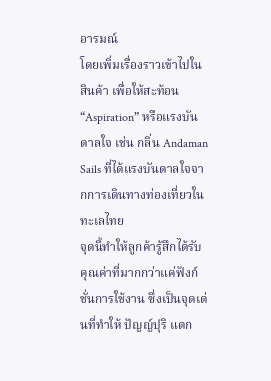อารมณ์
โดยเพิ่มเรื่องราวเข้าไปในสินค้า เพื่อให้สะท้อน “Aspiration” หรือแรงบันดาลใจ เช่น กลิ่น Andaman Sails ที่ได้แรงบันดาลใจจากการเดินทางท่องเที่ยวในทะเลไทย
จุดนี้ทำให้ลูกค้ารู้สึกได้รับคุณค่าที่มากกว่าแค่ฟังก์ชั่นการใช้งาน ซึ่งเป็นจุดเด่นที่ทำให้ ปัญญ์ปุริ แตก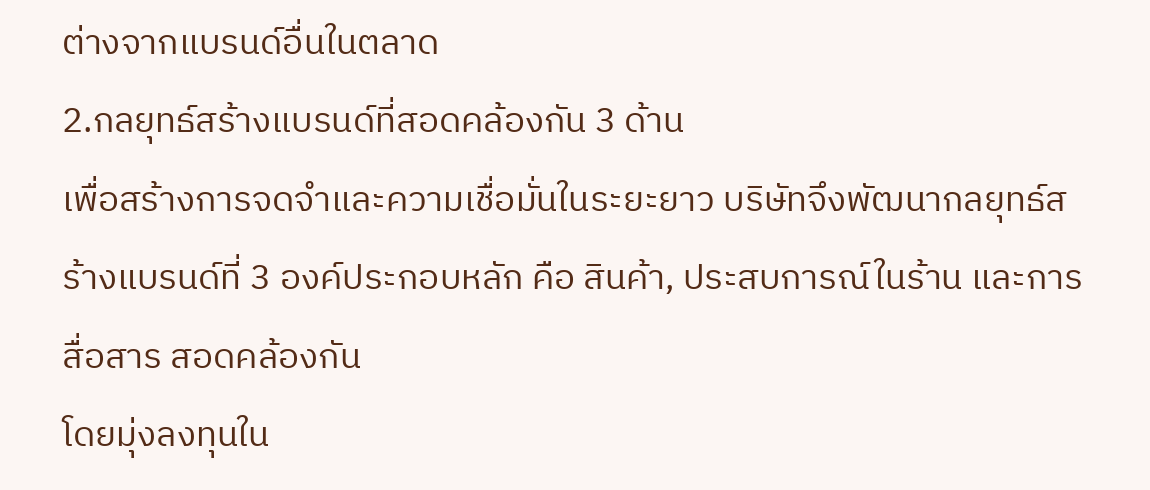ต่างจากแบรนด์อื่นในตลาด
2.กลยุทธ์สร้างแบรนด์ที่สอดคล้องกัน 3 ด้าน
เพื่อสร้างการจดจำและความเชื่อมั่นในระยะยาว บริษัทจึงพัฒนากลยุทธ์สร้างแบรนด์ที่ 3 องค์ประกอบหลัก คือ สินค้า, ประสบการณ์ในร้าน และการสื่อสาร สอดคล้องกัน
โดยมุ่งลงทุนใน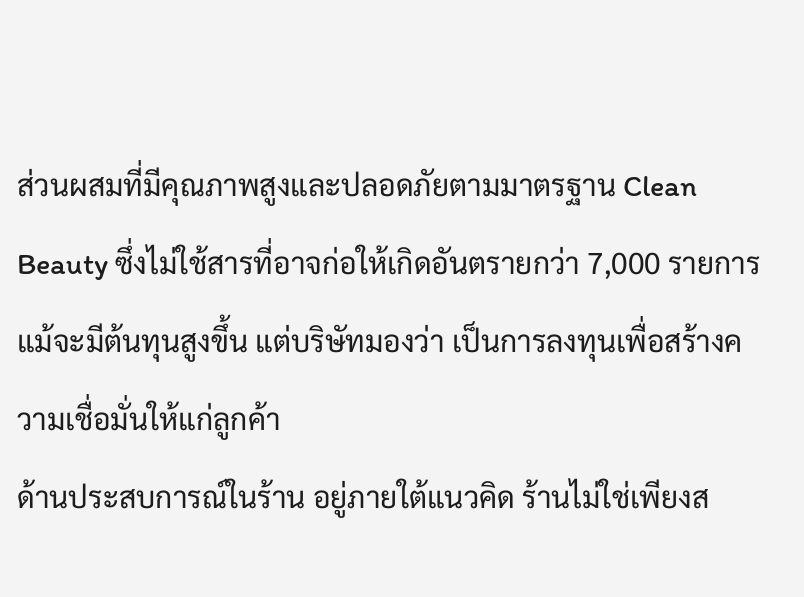ส่วนผสมที่มีคุณภาพสูงและปลอดภัยตามมาตรฐาน Clean Beauty ซึ่งไม่ใช้สารที่อาจก่อให้เกิดอันตรายกว่า 7,000 รายการ แม้จะมีต้นทุนสูงขึ้น แต่บริษัทมองว่า เป็นการลงทุนเพื่อสร้างความเชื่อมั่นให้แก่ลูกค้า
ด้านประสบการณ์ในร้าน อยู่ภายใต้แนวคิด ร้านไม่ใช่เพียงส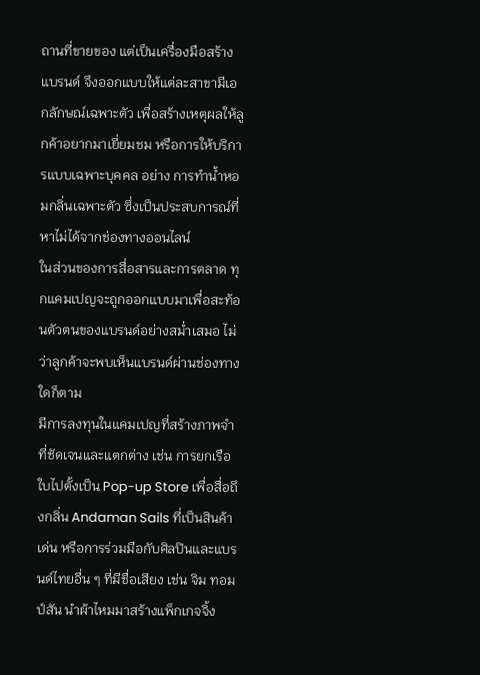ถานที่ขายของ แต่เป็นเครื่องมือสร้างแบรนด์ จึงออกแบบให้แต่ละสาขามีเอกลักษณ์เฉพาะตัว เพื่อสร้างเหตุผลให้ลูกค้าอยากมาเยี่ยมชม หรือการให้บริการแบบเฉพาะบุคคล อย่าง การทำน้ำหอมกลิ่นเฉพาะตัว ซึ่งเป็นประสบการณ์ที่หาไม่ได้จากช่องทางออนไลน์
ในส่วนของการสื่อสารและการตลาด ทุกแคมเปญจะถูกออกแบบมาเพื่อสะท้อนตัวตนของแบรนด์อย่างสม่ำเสมอ ไม่ว่าลูกค้าจะพบเห็นแบรนด์ผ่านช่องทางใดก็ตาม
มีการลงทุนในแคมเปญที่สร้างภาพจำที่ชัดเจนและแตกต่าง เช่น การยกเรือใบไปตั้งเป็น Pop-up Store เพื่อสื่อถึงกลิ่น Andaman Sails ที่เป็นสินค้าเด่น หรือการร่วมมือกับศิลปินและแบรนด์ไทยอื่น ๆ ที่มีชื่อเสียง เช่น จิม ทอมป์สัน นำผ้าไหมมาสร้างแพ็กเกจจิ้ง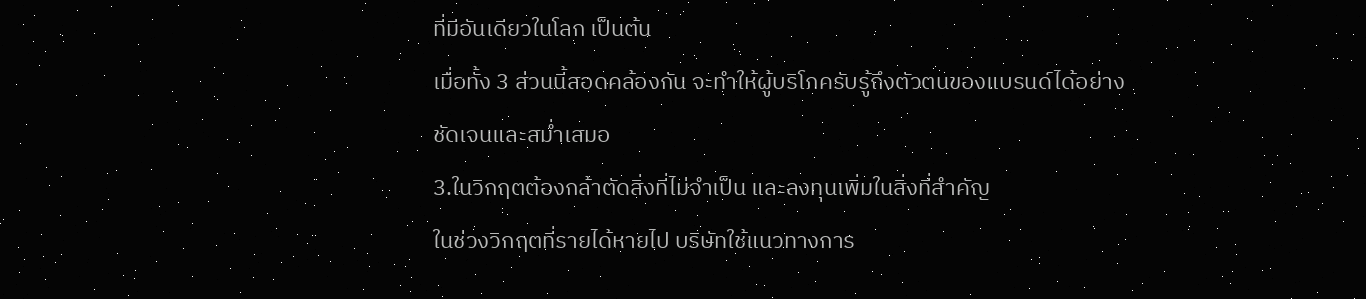ที่มีอันเดียวในโลก เป็นต้น
เมื่อทั้ง 3 ส่วนนี้สอดคล้องกัน จะทำให้ผู้บริโภครับรู้ถึงตัวตนของแบรนด์ได้อย่างชัดเจนและสม่ำเสมอ
3.ในวิกฤตต้องกล้าตัดสิ่งที่ไม่จำเป็น และลงทุนเพิ่มในสิ่งที่สำคัญ
ในช่วงวิกฤตที่รายได้หายไป บริษัทใช้แนวทางการ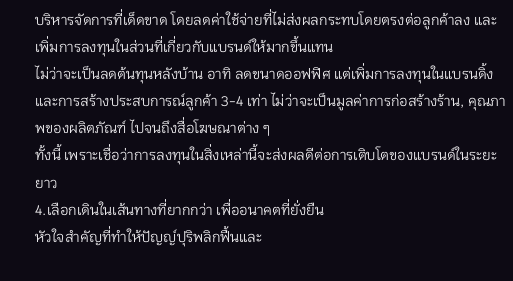บริหารจัดการที่เด็ดขาด โดยลดค่าใช้จ่ายที่ไม่ส่งผลกระทบโดยตรงต่อลูกค้าลง และเพิ่มการลงทุนในส่วนที่เกี่ยวกับแบรนด์ให้มากขึ้นแทน
ไม่ว่าจะเป็นลดต้นทุนหลังบ้าน อาทิ ลดขนาดออฟฟิศ แต่เพิ่มการลงทุนในแบรนดิ้งและการสร้างประสบการณ์ลูกค้า 3-4 เท่า ไม่ว่าจะเป็นมูลค่าการก่อสร้างร้าน, คุณภาพของผลิตภัณฑ์ ไปจนถึงสื่อโฆษณาต่าง ๆ
ทั้งนี้ เพราะเชื่อว่าการลงทุนในสิ่งเหล่านี้จะส่งผลดีต่อการเติบโตของแบรนด์ในระยะยาว
4.เลือกเดินในเส้นทางที่ยากกว่า เพื่ออนาคตที่ยั่งยืน
หัวใจสำคัญที่ทำให้ปัญญ์ปุริพลิกฟื้นและ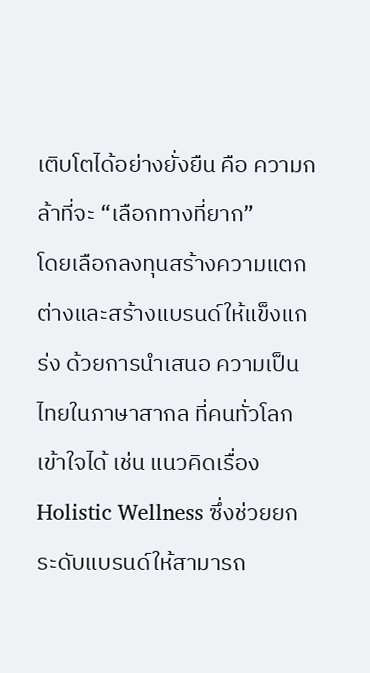เติบโตได้อย่างยั่งยืน คือ ความกล้าที่จะ “เลือกทางที่ยาก”
โดยเลือกลงทุนสร้างความแตกต่างและสร้างแบรนด์ให้แข็งแกร่ง ด้วยการนำเสนอ ความเป็นไทยในภาษาสากล ที่คนทั่วโลกเข้าใจได้ เช่น แนวคิดเรื่อง Holistic Wellness ซึ่งช่วยยกระดับแบรนด์ให้สามารถ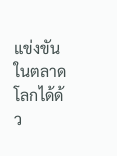แข่งขันในตลาดโลกได้ด้ว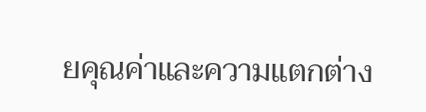ยคุณค่าและความแตกต่าง